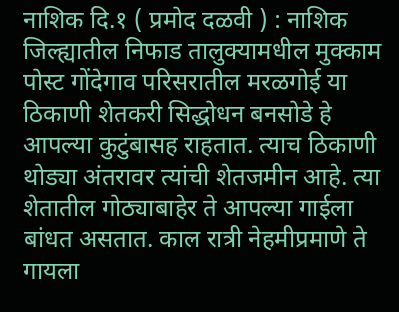नाशिक दि.१ ( प्रमोद दळवी ) : नाशिक जिल्ह्यातील निफाड तालुक्यामधील मुक्काम पोस्ट गोंदेगाव परिसरातील मरळगोई या ठिकाणी शेतकरी सिद्धोधन बनसोडे हे आपल्या कुटुंबासह राहतात. त्याच ठिकाणी थोड्या अंतरावर त्यांची शेतजमीन आहे. त्या शेतातील गोठ्याबाहेर ते आपल्या गाईला बांधत असतात. काल रात्री नेहमीप्रमाणे ते गायला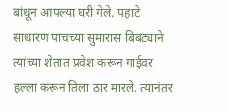बांधून आपल्या घरी गेले. पहाटे साधारण पाचच्या सुमारास बिबट्याने त्यांच्या शेतात प्रवेश करून गाईवर हल्ला करून तिला ठार मारले. त्यानंतर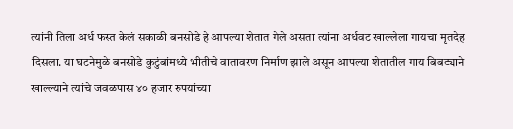त्यांनी तिला अर्ध फस्त केलं सकाळी बनसोडे हे आपल्या शेतात गेले असता त्यांना अर्धवट खाल्लेला गायचा मृतदेह दिसला. या घटनेमुळे बनसोडे कुटुंबांमध्ये भीतीचे वातावरण निर्माण झाले असून आपल्या शेतातील गाय बिबट्याने खाल्ल्याने त्यांचे जवळपास ४० हजार रुपयांच्या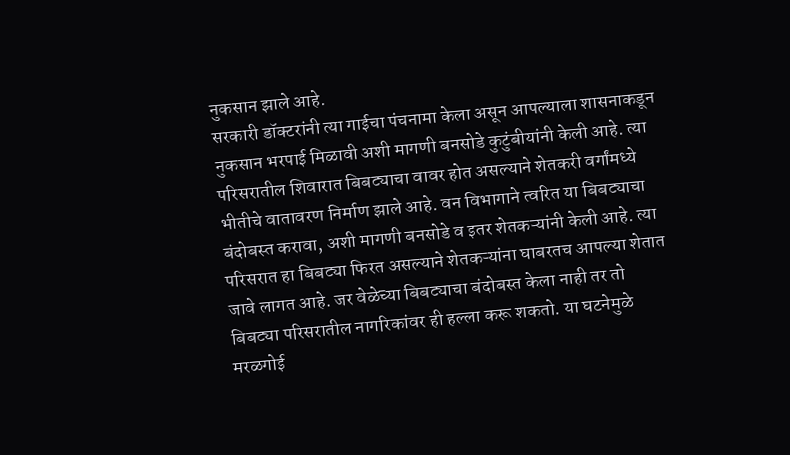नुकसान झाले आहे.
सरकारी डॉक्टरांनी त्या गाईचा पंचनामा केला असून आपल्याला शासनाकडून नुकसान भरपाई मिळावी अशी मागणी बनसोडे कुटुंबीयांनी केली आहे. त्या परिसरातील शिवारात बिबट्याचा वावर होत असल्याने शेतकरी वर्गांमध्ये भीतीचे वातावरण निर्माण झाले आहे. वन विभागाने त्वरित या बिबट्याचा बंदोबस्त करावा, अशी मागणी बनसोडे व इतर शेतकऱ्यांनी केली आहे. त्या परिसरात हा बिबट्या फिरत असल्याने शेतकऱ्यांना घाबरतच आपल्या शेतात जावे लागत आहे. जर वेळेच्या बिबट्याचा बंदोबस्त केला नाही तर तो बिबट्या परिसरातील नागरिकांवर ही हल्ला करू शकतो. या घटनेमुळे मरळगोई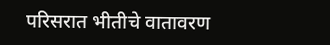परिसरात भीतीचे वातावरण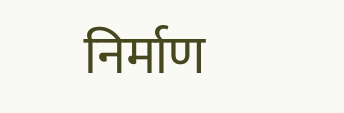निर्माण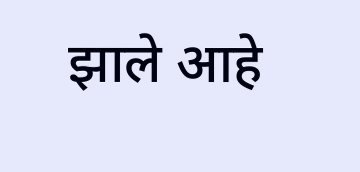झाले आहे